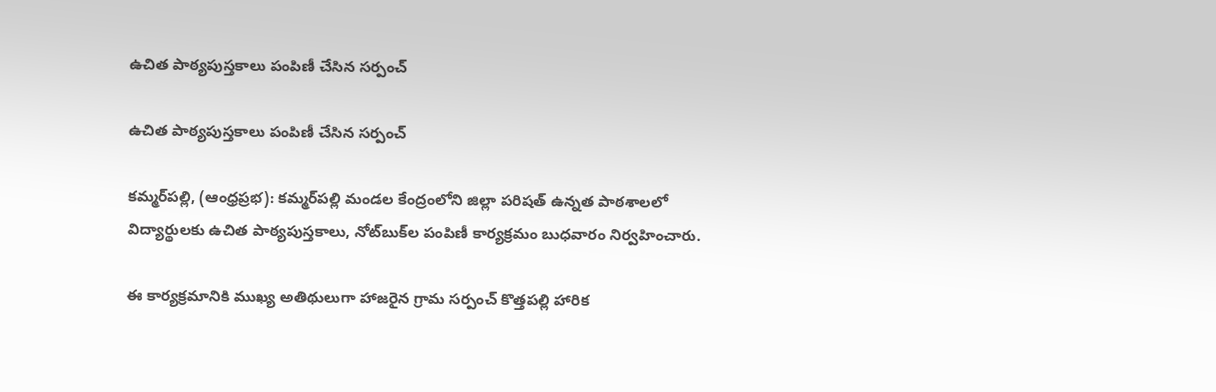ఉచిత పాఠ్యపుస్తకాలు పంపిణీ చేసిన సర్పంచ్

ఉచిత పాఠ్యపుస్తకాలు పంపిణీ చేసిన సర్పంచ్

కమ్మర్‌పల్లి, (ఆంధ్రప్రభ): కమ్మర్‌పల్లి మండల కేంద్రంలోని జిల్లా పరిషత్ ఉన్నత పాఠశాలలో విద్యార్థులకు ఉచిత పాఠ్యపుస్తకాలు, నోట్‌బుక్‌ల పంపిణీ కార్యక్రమం బుధవారం నిర్వహించారు.

ఈ కార్యక్రమానికి ముఖ్య అతిథులుగా హాజరైన గ్రామ సర్పంచ్ కొత్తపల్లి హారిక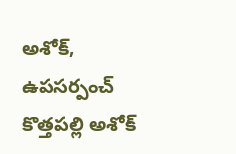అశోక్, ఉపసర్పంచ్ కొత్తపల్లి అశోక్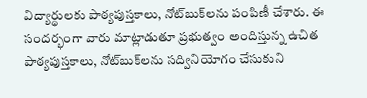విద్యార్థులకు పాఠ్యపుస్తకాలు, నోట్‌బుక్‌లను పంపిణీ చేశారు. ఈ సందర్భంగా వారు మాట్లాడుతూ ప్రభుత్వం అందిస్తున్న ఉచిత పాఠ్యపుస్తకాలు, నోట్‌బుక్‌లను సద్వినియోగం చేసుకుని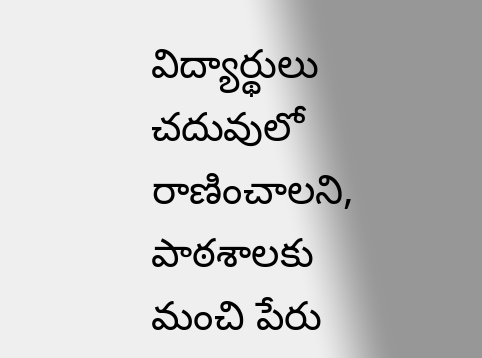విద్యార్థులు చదువులో రాణించాలని, పాఠశాలకు మంచి పేరు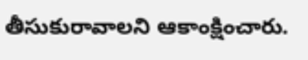తీసుకురావాలని ఆకాంక్షించారు.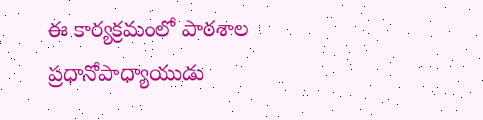ఈ కార్యక్రమంలో పాఠశాల ప్రధానోపాధ్యాయుడు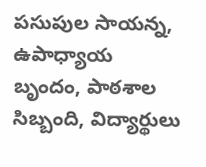పసుపుల సాయన్న, ఉపాధ్యాయ బృందం, పాఠశాల సిబ్బంది, విద్యార్థులు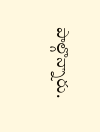పాల్గొన్నారు.